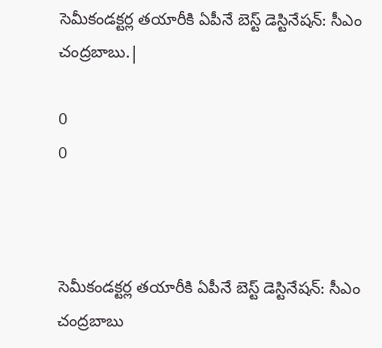సెమీకండక్టర్ల తయారీకి ఏపీనే బెస్ట్ డెస్టినేషన్: సీఎం చంద్రబాబు.|

0
0



సెమీకండక్టర్ల తయారీకి ఏపీనే బెస్ట్ డెస్టినేషన్: సీఎం చంద్రబాబు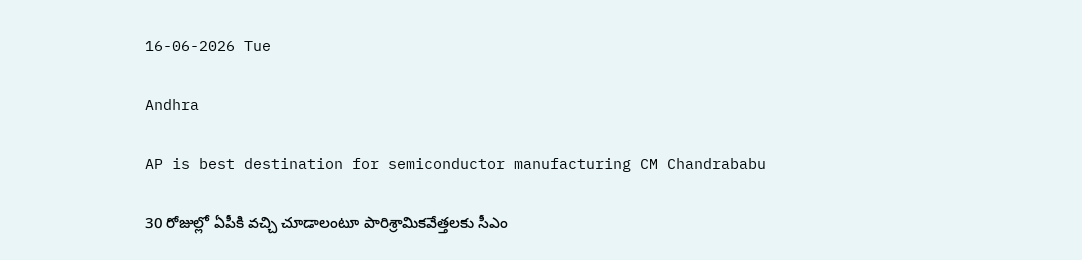16-06-2026 Tue

Andhra

AP is best destination for semiconductor manufacturing CM Chandrababu

30 రోజుల్లో ఏపీకి వచ్చి చూడాలంటూ పారిశ్రామికవేత్తలకు సీఎం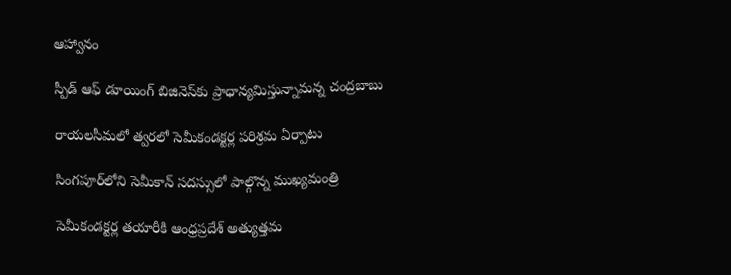ఆహ్వానం

స్పీడ్ ఆఫ్ డూయింగ్ బిజినెస్‌కు ప్రాధాన్యమిస్తున్నామన్న చంద్రబాబు

రాయలసీమలో త్వరలో సెమీకండక్టర్ల పరిశ్రమ ఏర్పాటు

సింగపూర్‌లోని సెమీకాన్ సదస్సులో పాల్గొన్న ముఖ్యమంత్రి

సెమీకండక్టర్ల తయారీకి ఆంధ్రప్రదేశ్ అత్యుత్తమ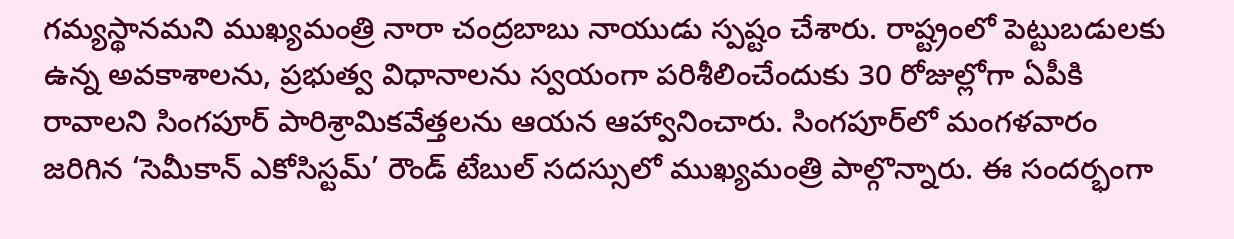గమ్యస్థానమని ముఖ్యమంత్రి నారా చంద్రబాబు నాయుడు స్పష్టం చేశారు. రాష్ట్రంలో పెట్టుబడులకు ఉన్న అవకాశాలను, ప్రభుత్వ విధానాలను స్వయంగా పరిశీలించేందుకు 30 రోజుల్లోగా ఏపీకి రావాలని సింగపూర్ పారిశ్రామికవేత్తలను ఆయన ఆహ్వానించారు. సింగపూర్‌లో మంగళవారం జరిగిన ‘సెమీకాన్ ఎకోసిస్టమ్’ రౌండ్ టేబుల్ సదస్సులో ముఖ్యమంత్రి పాల్గొన్నారు. ఈ సందర్భంగా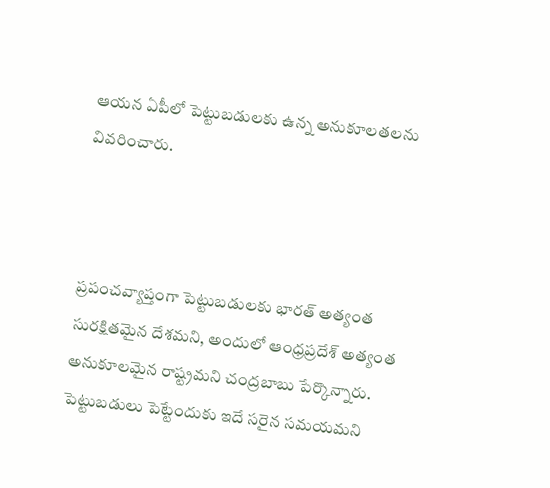ఆయన ఏపీలో పెట్టుబడులకు ఉన్న అనుకూలతలను వివరించారు.



ప్రపంచవ్యాప్తంగా పెట్టుబడులకు భారత్ అత్యంత సురక్షితమైన దేశమని, అందులో ఆంధ్రప్రదేశ్ అత్యంత అనుకూలమైన రాష్ట్రమని చంద్రబాబు పేర్కొన్నారు. పెట్టుబడులు పెట్టేందుకు ఇదే సరైన సమయమని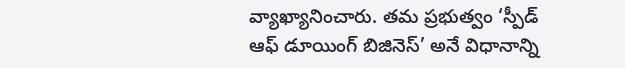వ్యాఖ్యానించారు. తమ ప్రభుత్వం ‘స్పీడ్ ఆఫ్ డూయింగ్ బిజినెస్’ అనే విధానాన్ని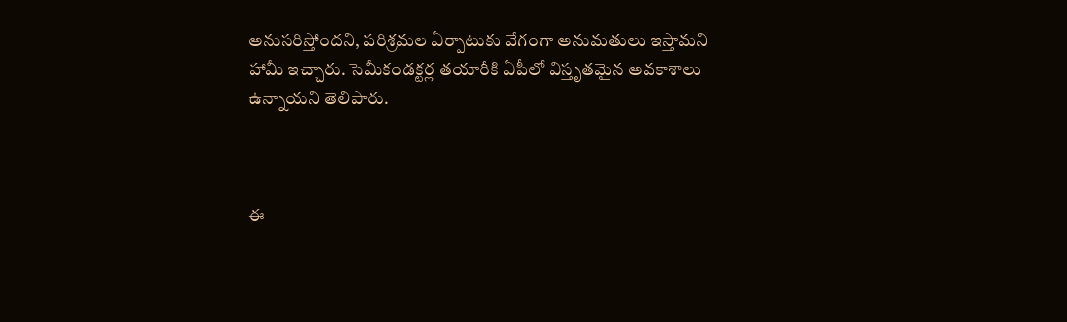అనుసరిస్తోందని, పరిశ్రమల ఏర్పాటుకు వేగంగా అనుమతులు ఇస్తామని హామీ ఇచ్చారు. సెమీకండక్టర్ల తయారీకి ఏపీలో విస్తృతమైన అవకాశాలు ఉన్నాయని తెలిపారు.



ఈ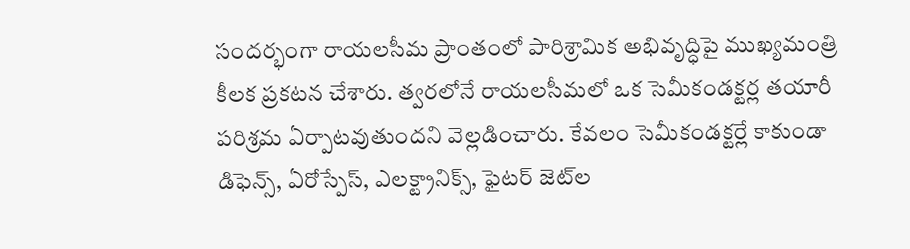సందర్భంగా రాయలసీమ ప్రాంతంలో పారిశ్రామిక అభివృద్ధిపై ముఖ్యమంత్రి కీలక ప్రకటన చేశారు. త్వరలోనే రాయలసీమలో ఒక సెమీకండక్టర్ల తయారీ పరిశ్రమ ఏర్పాటవుతుందని వెల్లడించారు. కేవలం సెమీకండక్టర్లే కాకుండా డిఫెన్స్, ఏరోస్పేస్, ఎలక్ట్రానిక్స్, ఫైటర్ జెట్‌ల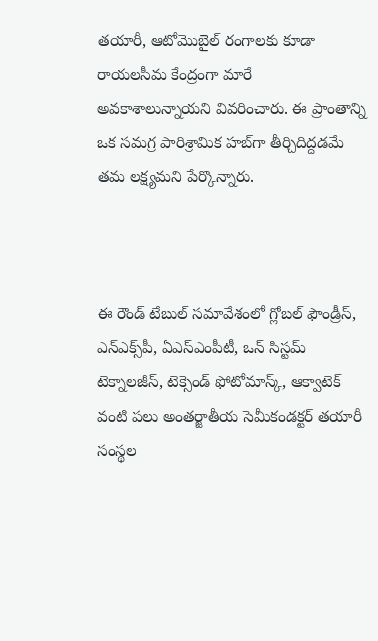తయారీ, ఆటోమొబైల్ రంగాలకు కూడా రాయలసీమ కేంద్రంగా మారే అవకాశాలున్నాయని వివరించారు. ఈ ప్రాంతాన్ని ఒక సమగ్ర పారిశ్రామిక హబ్‌గా తీర్చిదిద్దడమే తమ లక్ష్యమని పేర్కొన్నారు.



ఈ రౌండ్ టేబుల్ సమావేశంలో గ్లోబల్ ఫౌండ్రీస్, ఎన్ఎక్స్‌పీ, ఏఎస్ఎంపీటీ, ఒన్ సిస్టమ్ టెక్నాలజీస్, టెక్సెండ్ ఫోటోమాస్క్, ఆక్వాటెక్ వంటి పలు అంతర్జాతీయ సెమీకండక్టర్ తయారీ సంస్థల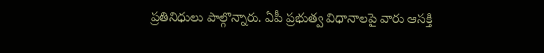ప్రతినిధులు పాల్గొన్నారు. ఏపీ ప్రభుత్వ విధానాలపై వారు ఆసక్తి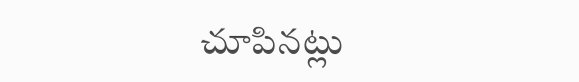చూపినట్లు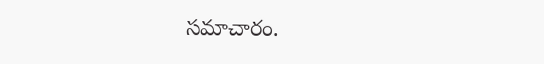సమాచారం.